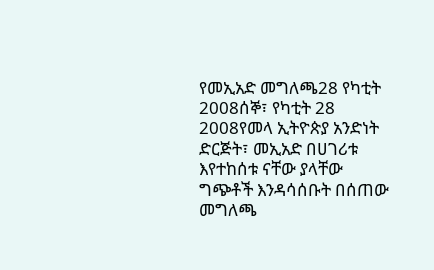የመኢአድ መግለጫ28 የካቲት 2008ሰኞ፣ የካቲት 28 2008የመላ ኢትዮጵያ አንድነት ድርጅት፣ መኢአድ በሀገሪቱ እየተከሰቱ ናቸው ያላቸው ግጭቶች እንዳሳሰቡት በሰጠው መግለጫ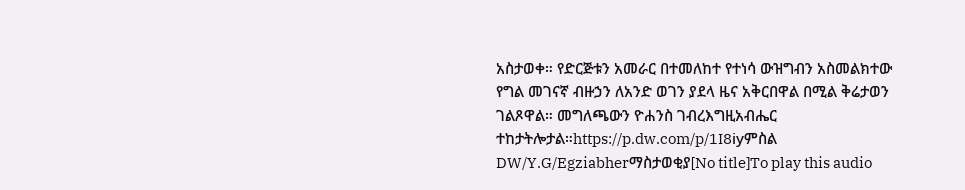አስታወቀ። የድርጅቱን አመራር በተመለከተ የተነሳ ውዝግብን አስመልክተው የግል መገናኛ ብዙኃን ለአንድ ወገን ያደላ ዜና አቅርበዋል በሚል ቅሬታወን ገልጾዋል። መግለጫውን ዮሐንስ ገብረእግዚአብሔር ተከታትሎታል።https://p.dw.com/p/1I8iyምስል DW/Y.G/Egziabherማስታወቂያ[No title]To play this audio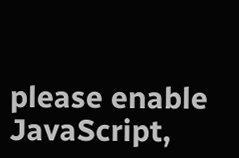please enable JavaScript,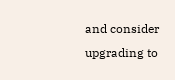and consider upgrading to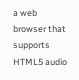a web browser that supports HTML5 audio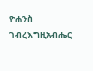ዮሐንስ ገብረእግዚአብሔር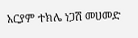አርያም ተክሌ ነጋሽ መሀመድ